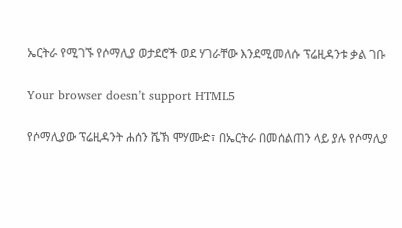ኤርትራ የሚገኙ የሶማሊያ ወታደሮች ወደ ሃገራቸው እንደሚመለሱ ፕሬዚዳንቱ ቃል ገቡ

Your browser doesn’t support HTML5

የሶማሊያው ፕሬዚዳንት ሐሰን ሼኽ ሞሃሙድ፣ በኤርትራ በመሰልጠን ላይ ያሉ የሶማሊያ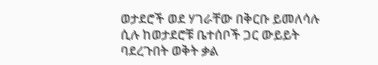ወታደሮች ወደ ሃገራቸው በቅርቡ ይመለሳሉ ሲሉ ከወታደሮቹ ቤተሰቦች ጋር ውይይት ባደረጉበት ወቅት ቃል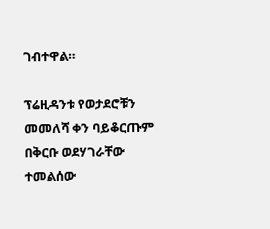ገብተዋል።

ፕሬዚዳንቱ የወታደሮቹን መመለሻ ቀን ባይቆርጡም በቅርቡ ወደሃገራቸው ተመልሰው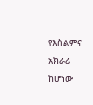የእስልምና አክራሪ ከሆነው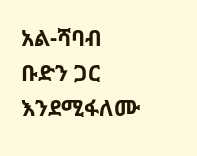አል-ሻባብ ቡድን ጋር እንደሚፋለሙ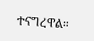ተናግረዋል።